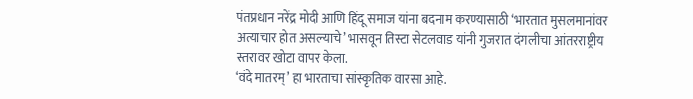पंतप्रधान नरेंद्र मोदी आणि हिंदू समाज यांना बदनाम करण्यासाठी ‘भारतात मुसलमानांवर अत्याचार होत असल्याचे’ भासवून तिस्टा सेटलवाड यांनी गुजरात दंगलीचा आंतरराष्ट्रीय स्तरावर खोटा वापर केला.
‘वंदे मातरम्’ हा भारताचा सांस्कृतिक वारसा आहे.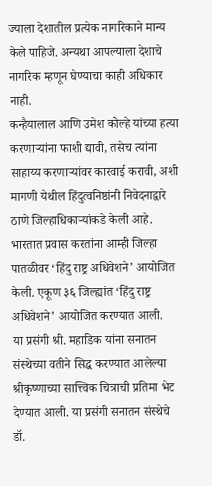ज्याला देशातील प्रत्येक नागरिकाने मान्य केले पाहिजे. अन्यथा आपल्याला देशाचे नागरिक म्हणून घेण्याचा काही अधिकार नाही.
कन्हैयालाल आणि उमेश कोल्हे यांच्या हत्या करणाऱ्यांना फाशी द्यावी, तसेच त्यांना साहाय्य करणाऱ्यांवर कारवाई करावी, अशी मागणी येथील हिंदुत्वनिष्ठांनी निवेदनाद्वारे ठाणे जिल्हाधिकाऱ्यांकडे केली आहे.
भारतात प्रवास करतांना आम्ही जिल्हा पातळीवर ‘हिंदु राष्ट्र अधिवेशने’ आयोजित केली. एकूण ३६ जिल्ह्यांत ‘हिंदु राष्ट्र अधिवेशने’ आयोजित करण्यात आली.
या प्रसंगी श्री. महाडिक यांना सनातन संस्थेच्या वतीने सिद्ध करण्यात आलेल्या श्रीकृष्णाच्या सात्त्विक चित्राची प्रतिमा भेट देण्यात आली. या प्रसंगी सनातन संस्थेचे डॉ.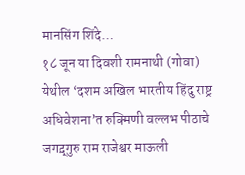मानसिंग शिंदे…
१८ जून या दिवशी रामनाथी (गोवा) येथील ‘दशम अखिल भारतीय हिंदु राष्ट्र अधिवेशना’त रुक्मिणी वल्लभ पीठाचे जगद़्गुरु राम राजेश्वर माऊली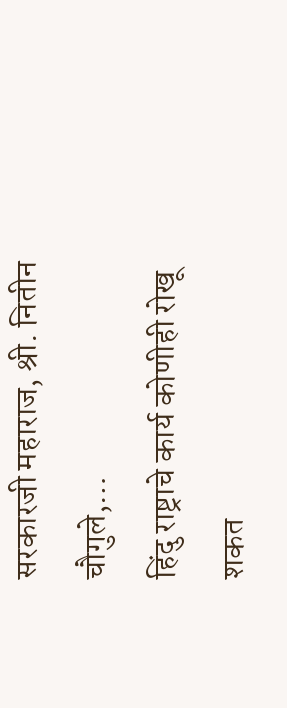सरकारजी महाराज, श्री. नितीन चौगुले,…
हिंदु राष्ट्राचे कार्य कोणीही रोखू शकत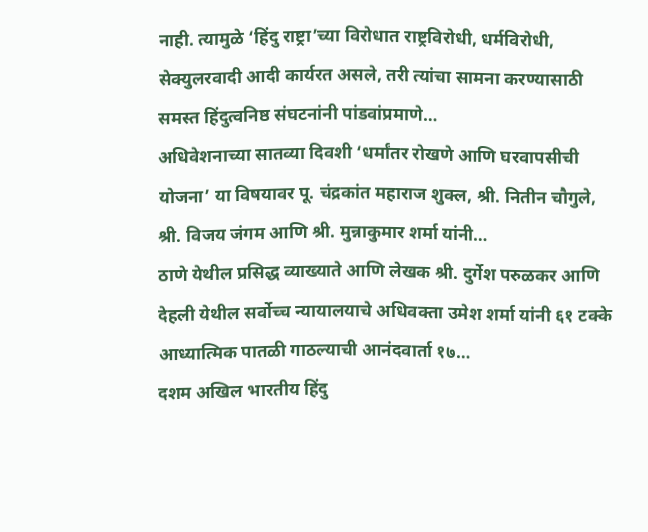नाही. त्यामुळे ‘हिंदु राष्ट्रा’च्या विरोधात राष्ट्रविरोधी, धर्मविरोधी, सेक्युलरवादी आदी कार्यरत असले, तरी त्यांचा सामना करण्यासाठी समस्त हिंदुत्वनिष्ठ संघटनांनी पांडवांप्रमाणे…
अधिवेशनाच्या सातव्या दिवशी ‘धर्मांतर रोखणे आणि घरवापसीची योजना’ या विषयावर पू. चंद्रकांत महाराज शुक्ल, श्री. नितीन चौगुले, श्री. विजय जंगम आणि श्री. मुन्नाकुमार शर्मा यांनी…
ठाणे येथील प्रसिद्ध व्याख्याते आणि लेखक श्री. दुर्गेश परुळकर आणि देहली येथील सर्वोच्च न्यायालयाचे अधिवक्ता उमेश शर्मा यांनी ६१ टक्के आध्यात्मिक पातळी गाठल्याची आनंदवार्ता १७…
दशम अखिल भारतीय हिंदु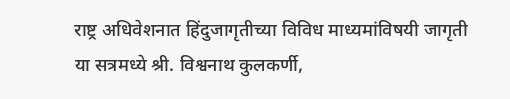राष्ट्र अधिवेशनात हिंदुजागृतीच्या विविध माध्यमांविषयी जागृती या सत्रमध्ये श्री. विश्वनाथ कुलकर्णी,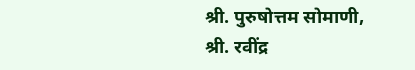श्री. पुरुषोत्तम सोमाणी, श्री. रवींद्र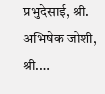प्रभुदेसाई, श्री. अभिषेक जोशी, श्री.…